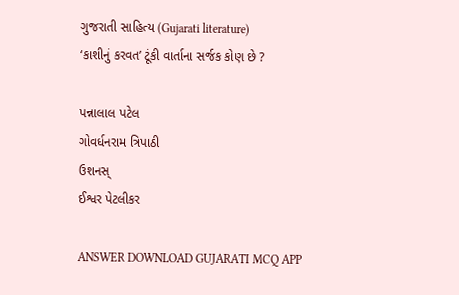ગુજરાતી સાહિત્ય (Gujarati literature)
‘કાશીનું કરવત’ ટૂંકી વાર્તાના સર્જક કોણ છે ?

પન્નાલાલ પટેલ
ગોવર્ધનરામ ત્રિપાઠી
ઉશનસ્
ઈશ્વર પેટલીકર

ANSWER DOWNLOAD GUJARATI MCQ APP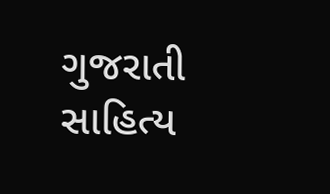ગુજરાતી સાહિત્ય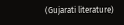(Gujarati literature)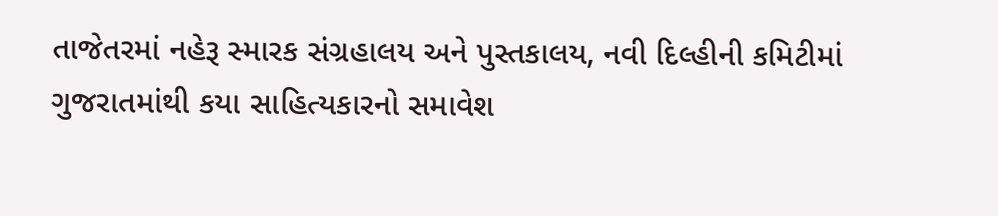તાજેતરમાં નહેરૂ સ્મારક સંગ્રહાલય અને પુસ્તકાલય, નવી દિલ્હીની કમિટીમાં ગુજરાતમાંથી કયા સાહિત્યકારનો સમાવેશ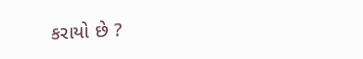કરાયો છે ?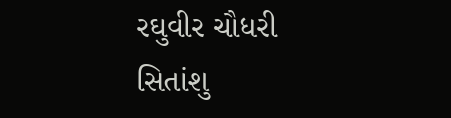રઘુવીર ચૌધરી
સિતાંશુ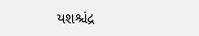યશશ્ચંદ્ર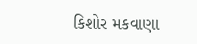કિશોર મકવાણા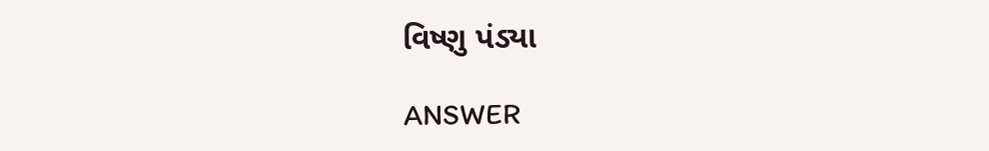વિષ્ણુ પંડ્યા

ANSWER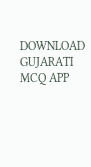DOWNLOAD GUJARATI MCQ APP